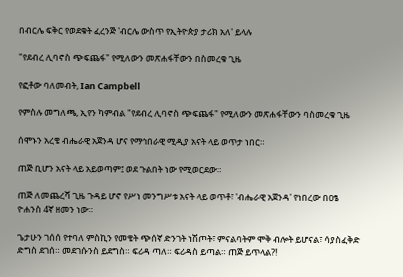በብርሌ ፍቅር የወደቁት ፈረንጅ 'ብርሌ ውስጥ የኢትዮጵያ ታሪክ አለ' ይላሉ

"የደብረ ሊባኖስ ጭፍጨፋ" የሚለውን መጽሐፋቸውን በስመረቁ ጊዜ

የፎቶው ባለመብት, Ian Campbell

የምስሉ መግለጫ, ኢየን ካምብል "የደብረ ሊባኖስ ጭፍጨፋ" የሚለውን መጽሐፋቸውን ባስመረቁ ጊዜ

ሰሞኑን አረቄ ብሔራዊ አጀንዳ ሆና የማኅበራዊ ሚዲያ አናት ላይ ወጥታ ነበር።

ጠጅ ቢሆን አናት ላይ አይወጣም፤ ወደ ጉልበት ነው የሚወርደው።

ጠጅ ለመጨረሻ ጊዜ ጉዳይ ሆኖ የሥነ መንግሥቱ አናት ላይ ወጥቶ፣ 'ብሔራዊ አጀንዳ' የነበረው በዐፄ ዮሐንስ 4ኛ ዘመን ነው።

ጌታሁን ገሰሰ የተባለ ምስኪን የመቄት ጭሰኛ ድንገት ነሽጦት፣ ምናልባትም ሞቅ ብሎት ይሆናል፣ ሳያስፈቅድ ድግስ ደገሰ። መደገሱንስ ይደግስ። ፍሪዳ ጣለ። ፍሪዳስ ይጣል። ጠጅ ይጥላል?!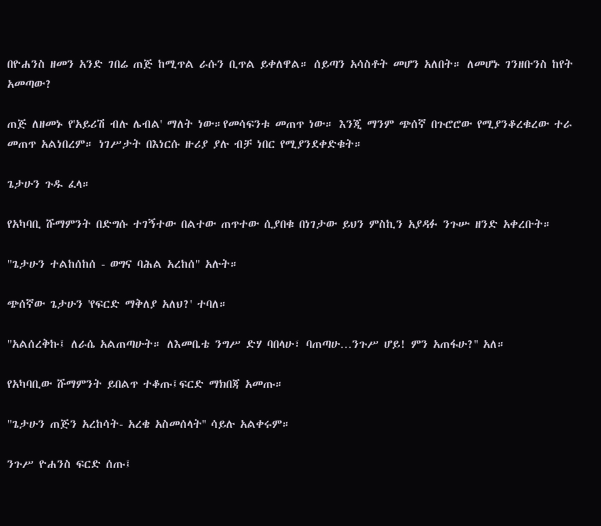በዮሐንስ ዘመን አንድ ገበሬ ጠጅ ከሚጥል ራሱን ቢጥል ይቀለዋል። ሰይጣን አሳስቶት መሆን አለበት። ለመሆኑ ገንዘቡንስ ከየት አመጣው?

ጠጅ ለዘመኑ የ'አይሪሽ ብሉ ሌብል' ማለት ነው።የመሳፍንቱ መጠጥ ነው። እንጂ ማንም ጭሰኛ በጉሮሮው የሚያንቆረቁረው ተራ መጠጥ አልነበረም። ነገሥታት በእነርሱ ዙሪያ ያሉ ብቻ ነበር የሚያንደቀድቁት።

ጌታሁን ጉዱ ፈላ።

የአካባቢ ሹማምንት በድግሱ ተገኝተው በልተው ጠጥተው ሲያበቁ በነገታው ይህን ምስኪን አያዳፉ ንጉሡ ዘንድ አቀረቡት።

"ጌታሁን ተልከሰከሰ - ወግና ባሕል አረከሰ" አሉት።

ጭሰኛው ጌታሁን 'የፍርድ ማቅለያ አለህ?' ተባለ።

"አልሰረቅኩ፤ ለራሴ አልጠጣሁት። ለእመቤቴ ንግሥ ድሃ ባበላሁ፣ ባጠጣሁ…ንጉሥ ሆይ! ምን አጠፋሁ?'' አለ።

የአካባቢው ሹማምንት ይበልጥ ተቆጡ፤ፍርድ ማክበጃ አመጡ።

"ጌታሁን ጠጅን አረከሳት- አረቄ አስመሰላት'' ሳይሉ አልቀሩም።

ንጉሥ ዮሐንስ ፍርድ ሰጡ፤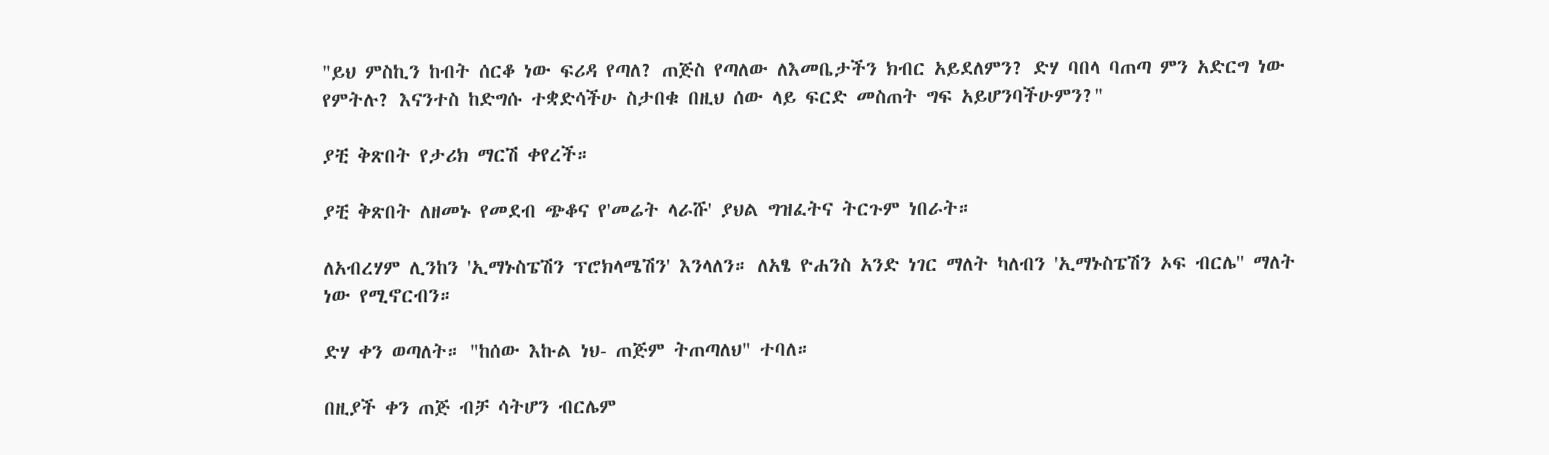"ይህ ምስኪን ከብት ሰርቆ ነው ፍሪዳ የጣለ? ጠጅስ የጣለው ለእመቤታችን ክብር አይደለምን? ድሃ ባበላ ባጠጣ ምን አድርግ ነው የምትሉ? እናንተስ ከድግሱ ተቋድሳችሁ ስታበቁ በዚህ ሰው ላይ ፍርድ መስጠት ግፍ አይሆንባችሁምን?"

ያቺ ቅጽበት የታሪክ ማርሽ ቀየረች።

ያቺ ቅጽበት ለዘመኑ የመደብ ጭቆና የ'መሬት ላራሹ' ያህል ግዝፈትና ትርጉም ነበራት።

ለአብረሃም ሊንከን 'ኢማኑስፔሽን ፕሮክላሜሽን' እንላለን። ለአፄ ዮሐንስ አንድ ነገር ማለት ካለብን 'ኢማኑስፔሽን ኦፍ ብርሌ'' ማለት ነው የሚኖርብን።

ድሃ ቀን ወጣለት። "ከሰው እኩል ነህ- ጠጅም ትጠጣለህ" ተባለ።

በዚያች ቀን ጠጅ ብቻ ሳትሆን ብርሌም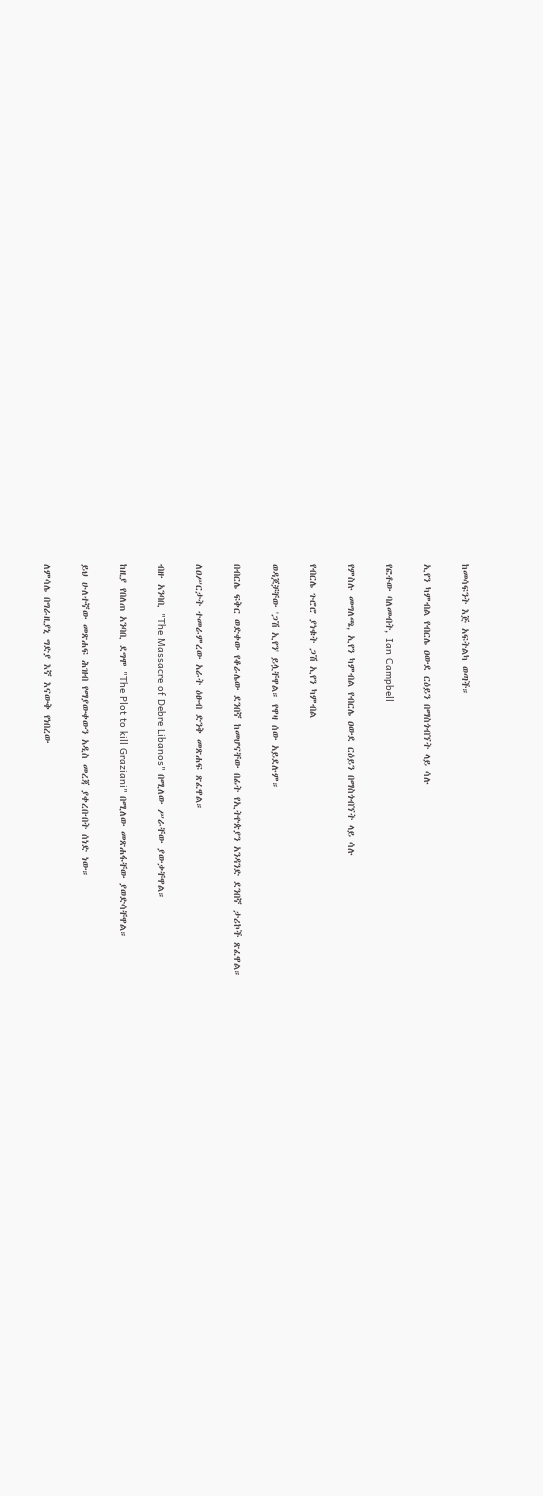ከመሳፍንት እጅ አፍትልካ ወጣች።

ኢየን ካምብል የብርሌ ዐውደ ርዕይን በማስጎብኘት ላይ ሳሉ

የፎቶው ባለመብት, Ian Campbell

የምስሉ መግለጫ, ኢየን ካምብል የብርሌ ዐውደ ርዕይን በማስጎብኘት ላይ ሳሉ

የብርሌ ጉሮሮ ያነቁት ጋሽ ኢየን ካምብል

ወዳጆቻቸው 'ጋሽ ኢየን' ይሏቸዋል። የዋዛ ሰው አይደሉም።

በብርሌ ፍቅር ወድቀው የቆራሌው ደንበኛ ከመሆናቸው በፊት የኢትዮጵያን አንዳንድ ደንበኛ ታሪኮች ጽፈዋል።

ለዐሥርታት ተመራምረው አራት ዕፁብ ድንቅ መጽሐፍ ጽፈዋል።

ብዙ አንባቢ "The Massacre of Debre Libanos" በሚለው ሥራቸው ያውቃቸዋል።

ከዚያ የበለጠ አንባቢ ደግሞ "The Plot to kill Graziani" በሚለው መጽሐፋቸው ያወድሳቸዋል።

ይህ ሁለተኛው መጽሐፍ ሕዝብ የማያውቀውን አዲስ መረጃ ያቀረቡበት ሰነድ ነው።

ለምሳሌ በግራዚያኒ ግድያ እኛ እናውቅ የነበረው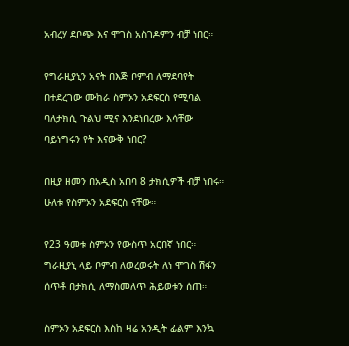አብረሃ ደቦጭ እና ሞገስ አስገዶምን ብቻ ነበር።

የግራዚያኒን አናት በእጅ ቦምብ ለማደባየት በተደረገው ሙከራ ስምኦን አደፍርስ የሚባል ባለታክሲ ጉልህ ሚና እንደነበረው እሳቸው ባይነግሩን የት እናውቅ ነበር?

በዚያ ዘመን በአዲስ አበባ 8 ታክሲዎች ብቻ ነበሩ። ሁለቱ የስምኦን አደፍርስ ናቸው።

የ23 ዓመቱ ስምኦን የውስጥ አርበኛ ነበር። ግራዚያኒ ላይ ቦምብ ለወረወሩት ለነ ሞገስ ሽፋን ሰጥቶ በታክሲ ለማስመለጥ ሕይወቱን ሰጠ።

ስምኦን አደፍርስ እስከ ዛሬ አንዲት ፊልም እንኳ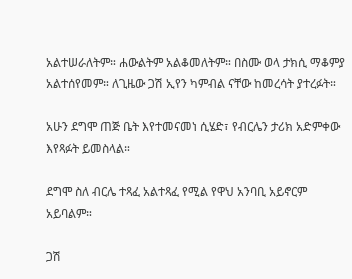አልተሠራለትም። ሐውልትም አልቆመለትም። በስሙ ወላ ታክሲ ማቆምያ አልተሰየመም። ለጊዜው ጋሽ ኢየን ካምብል ናቸው ከመረሳት ያተረፉት።

አሁን ደግሞ ጠጅ ቤት እየተመናመነ ሲሄድ፣ የብርሌን ታሪክ አድምቀው እየጻፉት ይመስላል።

ደግሞ ስለ ብርሌ ተጻፈ አልተጻፈ የሚል የዋህ አንባቢ አይኖርም አይባልም።

ጋሽ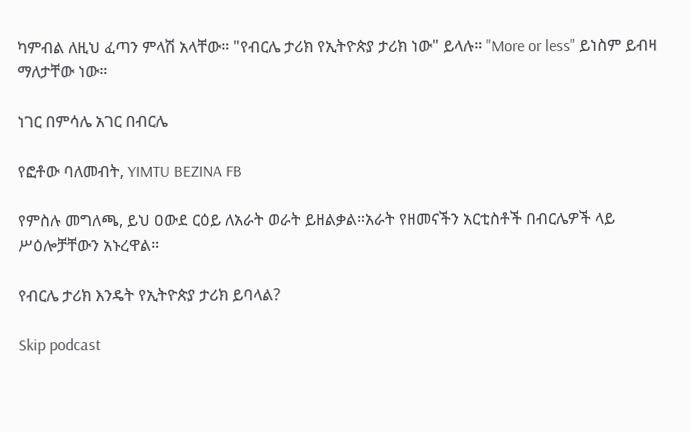ካምብል ለዚህ ፈጣን ምላሽ አላቸው። "የብርሌ ታሪክ የኢትዮጵያ ታሪክ ነው" ይላሉ። "More or less" ይነስም ይብዛ ማለታቸው ነው።

ነገር በምሳሌ አገር በብርሌ

የፎቶው ባለመብት, YIMTU BEZINA FB

የምስሉ መግለጫ, ይህ ዐውደ ርዕይ ለአራት ወራት ይዘልቃል።አራት የዘመናችን አርቲስቶች በብርሌዎች ላይ ሥዕሎቻቸውን አኑረዋል።

የብርሌ ታሪክ እንዴት የኢትዮጵያ ታሪክ ይባላል?

Skip podcast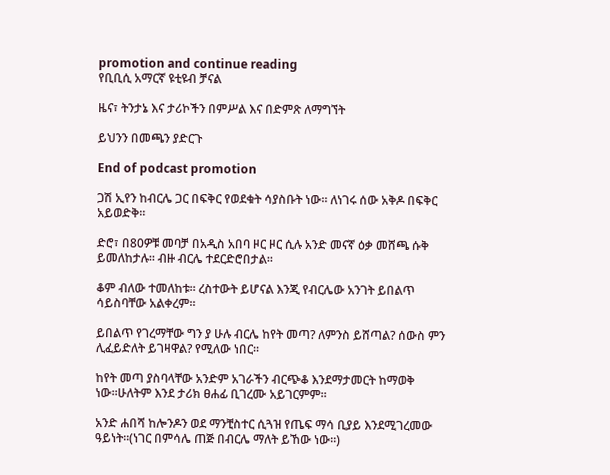promotion and continue reading
የቢቢሲ አማርኛ ዩቲዩብ ቻናል

ዜና፣ ትንታኔ እና ታሪኮችን በምሥል እና በድምጽ ለማግኘት

ይህንን በመጫን ያድርጉ

End of podcast promotion

ጋሽ ኢየን ከብርሌ ጋር በፍቅር የወደቁት ሳያስቡት ነው። ለነገሩ ሰው አቅዶ በፍቅር አይወድቅ።

ድሮ፣ በ80ዎቹ መባቻ በአዲስ አበባ ዞር ዞር ሲሉ አንድ መናኛ ዕቃ መሸጫ ሱቅ ይመለከታሉ። ብዙ ብርሌ ተደርድሮበታል።

ቆም ብለው ተመለከቱ። ረስተውት ይሆናል እንጂ የብርሌው አንገት ይበልጥ ሳይስባቸው አልቀረም።

ይበልጥ የገረማቸው ግን ያ ሁሉ ብርሌ ከየት መጣ? ለምንስ ይሸጣል? ሰውስ ምን ሊፈይድለት ይገዛዋል? የሚለው ነበር።

ከየት መጣ ያስባላቸው አንድም አገራችን ብርጭቆ እንደማታመርት ከማወቅ ነው።ሁለትም እንደ ታሪክ ፀሐፊ ቢገረሙ አይገርምም።

አንድ ሐበሻ ከሎንዶን ወደ ማንቺስተር ሲጓዝ የጤፍ ማሳ ቢያይ እንደሚገረመው ዓይነት።(ነገር በምሳሌ ጠጅ በብርሌ ማለት ይኸው ነው።)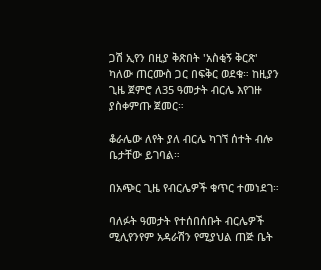ጋሽ ኢየን በዚያ ቅጽበት 'አስቂኝ ቅርጽ' ካለው ጠርሙስ ጋር በፍቅር ወደቁ። ከዚያን ጊዜ ጀምሮ ለ35 ዓመታት ብርሌ እየገዙ ያስቀምጡ ጀመር።

ቆራሌው ለየት ያለ ብርሌ ካገኘ ሰተት ብሎ ቤታቸው ይገባል።

በአጭር ጊዜ የብርሌዎች ቁጥር ተመነደገ።

ባለፉት ዓመታት የተሰበሰቡት ብርሌዎች ሚሊየንየም አዳራሽን የሚያህል ጠጅ ቤት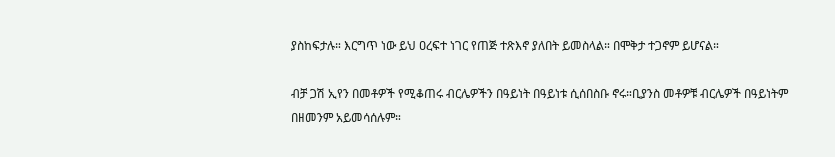ያስከፍታሉ። እርግጥ ነው ይህ ዐረፍተ ነገር የጠጅ ተጽእኖ ያለበት ይመስላል። በሞቅታ ተጋኖም ይሆናል።

ብቻ ጋሽ ኢየን በመቶዎች የሚቆጠሩ ብርሌዎችን በዓይነት በዓይነቱ ሲሰበስቡ ኖሩ።ቢያንስ መቶዎቹ ብርሌዎች በዓይነትም በዘመንም አይመሳሰሉም።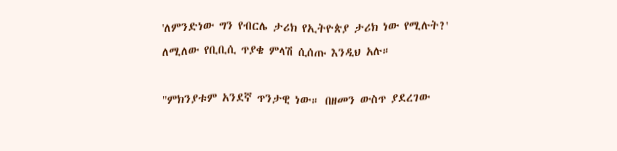'ለምንድነው ግን የብርሌ ታሪክ የኢትዮጵያ ታሪክ ነው የሚሉት?' ለሚለው የቢቢሲ ጥያቄ ምላሽ ሲሰጡ እንዲህ አሉ።

"ምክንያቱም አንደኛ ጥንታዊ ነው። በዘመን ውስጥ ያደረገው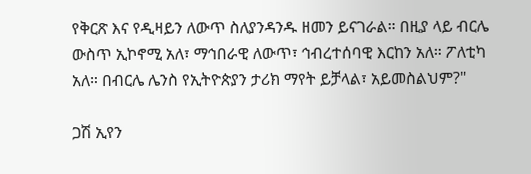የቅርጽ እና የዲዛይን ለውጥ ስለያንዳንዱ ዘመን ይናገራል። በዚያ ላይ ብርሌ ውስጥ ኢኮኖሚ አለ፣ ማኅበራዊ ለውጥ፣ ኅብረተሰባዊ እርከን አለ። ፖለቲካ አለ። በብርሌ ሌንስ የኢትዮጵያን ታሪክ ማየት ይቻላል፣ አይመስልህም?"

ጋሽ ኢየን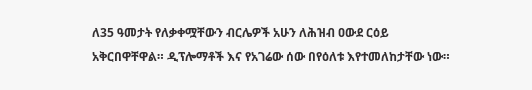ለ35 ዓመታት የለቃቀሟቸውን ብርሌዎች አሁን ለሕዝብ ዐውደ ርዕይ አቅርበዋቸዋል። ዲፕሎማቶች እና የአገሬው ሰው በየዕለቱ እየተመለከታቸው ነው።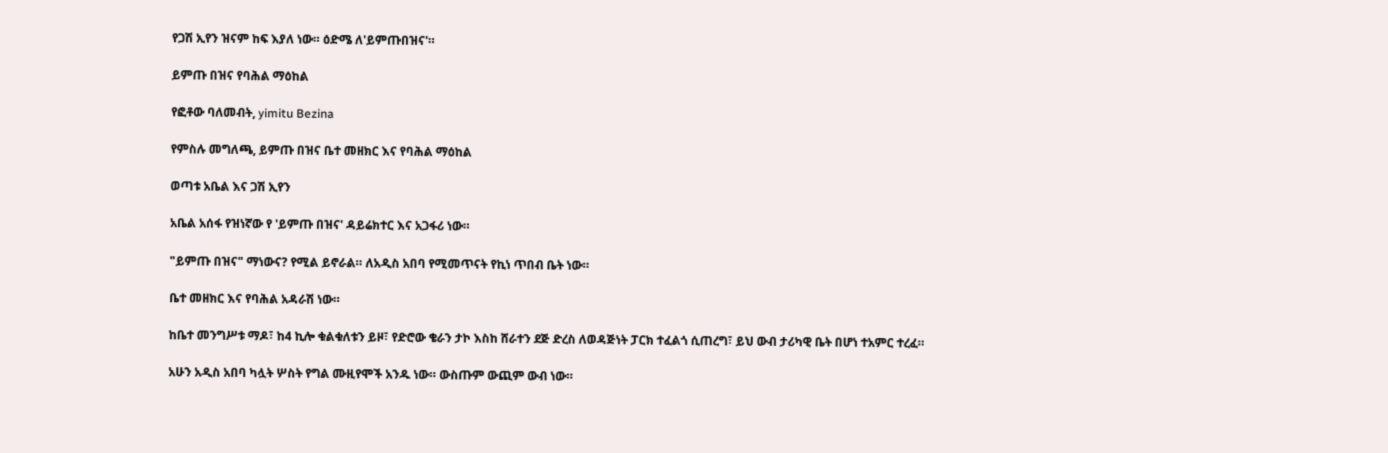የጋሽ ኢየን ዝናም ከፍ እያለ ነው። ዕድሜ ለ'ይምጡበዝና'።

ይምጡ በዝና የባሕል ማዕከል

የፎቶው ባለመብት, yimitu Bezina

የምስሉ መግለጫ, ይምጡ በዝና ቤተ መዘክር እና የባሕል ማዕከል

ወጣቱ አቤል እና ጋሽ ኢየን

አቤል አሰፋ የዝነኛው የ 'ይምጡ በዝና' ዳይሬክተር እና አጋፋሪ ነው።

"ይምጡ በዝና" ማነውና? የሚል ይኖራል። ለአዲስ አበባ የሚመጥናት የኪነ ጥበብ ቤት ነው።

ቤተ መዘክር እና የባሕል አዳራሽ ነው።

ከቤተ መንግሥቱ ማዶ፣ ከ4 ኪሎ ቁልቁለቱን ይዞ፣ የድሮው ቄራን ታኮ እስከ ሸራተን ደጅ ድረስ ለወዳጅነት ፓርክ ተፈልጎ ሲጠረግ፣ ይህ ውብ ታሪካዊ ቤት በሆነ ተአምር ተረፈ።

አሁን አዲስ አበባ ካሏት ሦስት የግል ሙዚየሞች አንዱ ነው። ውስጡም ውጪም ውብ ነው።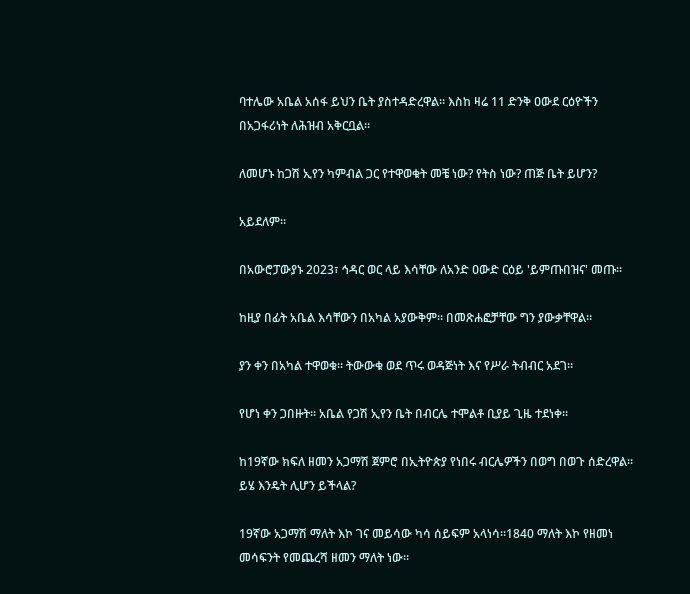ባተሌው አቤል አሰፋ ይህን ቤት ያስተዳድረዋል። እስከ ዛሬ 11 ድንቅ ዐውደ ርዕዮችን በአጋፋሪነት ለሕዝብ አቅርቧል።

ለመሆኑ ከጋሽ ኢየን ካምብል ጋር የተዋወቁት መቼ ነው? የትስ ነው? ጠጅ ቤት ይሆን?

አይደለም።

በአውሮፓውያኑ 2023፣ ኅዳር ወር ላይ እሳቸው ለአንድ ዐውድ ርዕይ 'ይምጡበዝና' መጡ።

ከዚያ በፊት አቤል እሳቸውን በአካል አያውቅም። በመጽሐፎቻቸው ግን ያውቃቸዋል።

ያን ቀን በአካል ተዋወቁ። ትውውቁ ወደ ጥሩ ወዳጅነት እና የሥራ ትብብር አደገ።

የሆነ ቀን ጋበዙት። አቤል የጋሽ ኢየን ቤት በብርሌ ተሞልቶ ቢያይ ጊዜ ተደነቀ።

ከ19ኛው ክፍለ ዘመን አጋማሽ ጀምሮ በኢትዮጵያ የነበሩ ብርሌዎችን በወግ በወጉ ሰድረዋል። ይሄ እንዴት ሊሆን ይችላል?

19ኛው አጋማሽ ማለት እኮ ገና መይሳው ካሳ ሰይፍም አላነሳ።1840 ማለት እኮ የዘመነ መሳፍንት የመጨረሻ ዘመን ማለት ነው።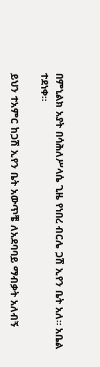በምኒልክ አያት በሳሕለሥላሴ ጊዜ የነበረ ብርሌ ጋሽ ኢየን ቤት አለ። አቤል ተደነቀ።

ይህን ተአምር ከጋሽ ኢየን ቤት አውጥቼ ለአደባባይ ማብቃት አለብኝ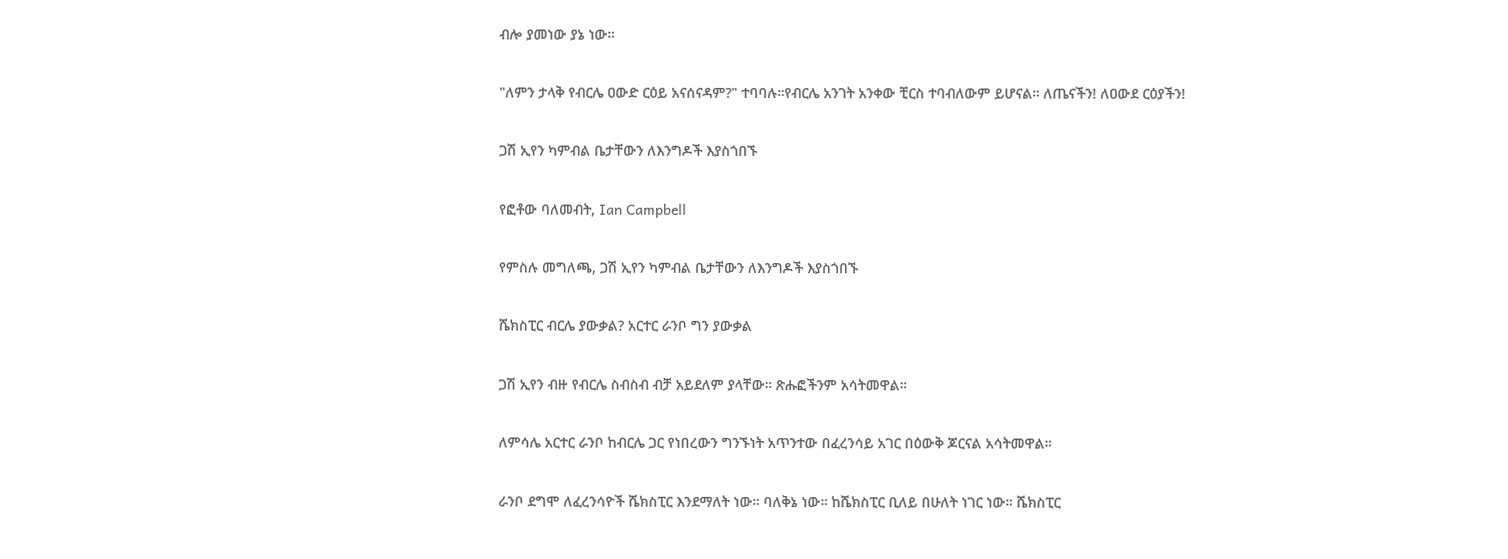ብሎ ያመነው ያኔ ነው።

"ለምን ታላቅ የብርሌ ዐውድ ርዕይ አናሰናዳም?" ተባባሉ።የብርሌ አንገት አንቀው ቺርስ ተባብለውም ይሆናል። ለጤናችን! ለዐውደ ርዕያችን!

ጋሽ ኢየን ካምብል ቤታቸውን ለእንግዶች እያስጎበኙ

የፎቶው ባለመብት, Ian Campbell

የምስሉ መግለጫ, ጋሽ ኢየን ካምብል ቤታቸውን ለእንግዶች እያስጎበኙ

ሼክስፒር ብርሌ ያውቃል? አርተር ራንቦ ግን ያውቃል

ጋሽ ኢየን ብዙ የብርሌ ስብስብ ብቻ አይደለም ያላቸው። ጽሑፎችንም አሳትመዋል።

ለምሳሌ አርተር ራንቦ ከብርሌ ጋር የነበረውን ግንኙነት አጥንተው በፈረንሳይ አገር በዕውቅ ጆርናል አሳትመዋል።

ራንቦ ደግሞ ለፈረንሳዮች ሼክስፒር እንደማለት ነው። ባለቅኔ ነው። ከሼክስፒር ቢለይ በሁለት ነገር ነው። ሼክስፒር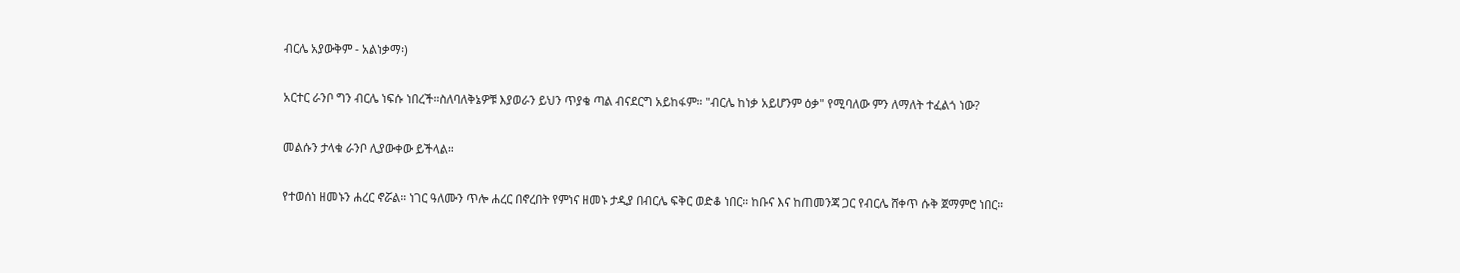ብርሌ አያውቅም - አልነቃማ፡)

አርተር ራንቦ ግን ብርሌ ነፍሱ ነበረች።ስለባለቅኔዎቹ እያወራን ይህን ጥያቄ ጣል ብናደርግ አይከፋም። "ብርሌ ከነቃ አይሆንም ዕቃ" የሚባለው ምን ለማለት ተፈልጎ ነው?

መልሱን ታላቁ ራንቦ ሊያውቀው ይችላል።

የተወሰነ ዘመኑን ሐረር ኖሯል። ነገር ዓለሙን ጥሎ ሐረር በኖረበት የምነና ዘመኑ ታዲያ በብርሌ ፍቅር ወድቆ ነበር። ከቡና እና ከጠመንጃ ጋር የብርሌ ሸቀጥ ሱቅ ጀማምሮ ነበር።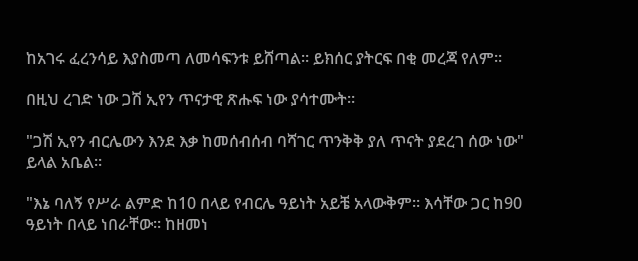ከአገሩ ፈረንሳይ እያስመጣ ለመሳፍንቱ ይሸጣል። ይክሰር ያትርፍ በቂ መረጃ የለም።

በዚህ ረገድ ነው ጋሽ ኢየን ጥናታዊ ጽሑፍ ነው ያሳተሙት።

"ጋሽ ኢየን ብርሌውን እንደ እቃ ከመሰብሰብ ባሻገር ጥንቅቅ ያለ ጥናት ያደረገ ሰው ነው" ይላል አቤል።

"እኔ ባለኝ የሥራ ልምድ ከ10 በላይ የብርሌ ዓይነት አይቼ አላውቅም። እሳቸው ጋር ከ90 ዓይነት በላይ ነበራቸው። ከዘመነ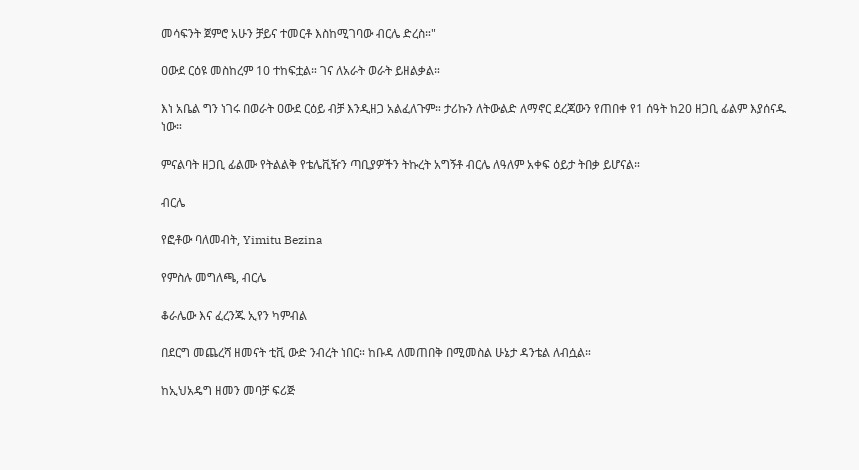መሳፍንት ጀምሮ አሁን ቻይና ተመርቶ እስከሚገባው ብርሌ ድረስ።"

ዐውደ ርዕዩ መስከረም 10 ተከፍቷል። ገና ለአራት ወራት ይዘልቃል።

እነ አቤል ግን ነገሩ በወራት ዐውደ ርዕይ ብቻ እንዲዘጋ አልፈለጉም። ታሪኩን ለትውልድ ለማኖር ደረጃውን የጠበቀ የ1 ሰዓት ከ20 ዘጋቢ ፊልም እያሰናዱ ነው።

ምናልባት ዘጋቢ ፊልሙ የትልልቅ የቴሌቪዥን ጣቢያዎችን ትኩረት አግኝቶ ብርሌ ለዓለም አቀፍ ዕይታ ትበቃ ይሆናል።

ብርሌ

የፎቶው ባለመብት, Yimitu Bezina

የምስሉ መግለጫ, ብርሌ

ቆራሌው እና ፈረንጁ ኢየን ካምብል

በደርግ መጨረሻ ዘመናት ቲቪ ውድ ንብረት ነበር። ከቡዳ ለመጠበቅ በሚመስል ሁኔታ ዳንቴል ለብሷል።

ከኢህአዴግ ዘመን መባቻ ፍሪጅ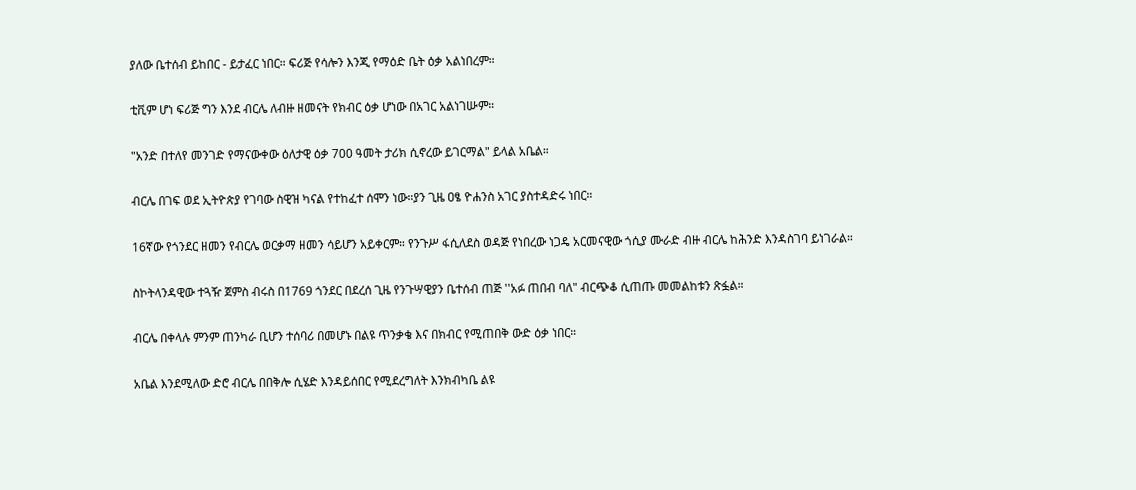ያለው ቤተሰብ ይከበር - ይታፈር ነበር። ፍሪጅ የሳሎን እንጂ የማዕድ ቤት ዕቃ አልነበረም።

ቲቪም ሆነ ፍሪጅ ግን እንደ ብርሌ ለብዙ ዘመናት የክብር ዕቃ ሆነው በአገር አልነገሡም።

"አንድ በተለየ መንገድ የማናውቀው ዕለታዊ ዕቃ 700 ዓመት ታሪክ ሲኖረው ይገርማል" ይላል አቤል።

ብርሌ በገፍ ወደ ኢትዮጵያ የገባው ስዊዝ ካናል የተከፈተ ሰሞን ነው።ያን ጊዜ ዐፄ ዮሐንስ አገር ያስተዳድሩ ነበር።

16ኛው የጎንደር ዘመን የብርሌ ወርቃማ ዘመን ሳይሆን አይቀርም። የንጉሥ ፋሲለደስ ወዳጅ የነበረው ነጋዴ አርመናዊው ጎሲያ ሙራድ ብዙ ብርሌ ከሕንድ እንዳስገባ ይነገራል።

ስኮትላንዳዊው ተጓዥ ጀምስ ብሩስ በ1769 ጎንደር በደረሰ ጊዜ የንጉሣዊያን ቤተሰብ ጠጅ ''አፉ ጠበብ ባለ" ብርጭቆ ሲጠጡ መመልከቱን ጽፏል።

ብርሌ በቀላሉ ምንም ጠንካራ ቢሆን ተሰባሪ በመሆኑ በልዩ ጥንቃቄ እና በክብር የሚጠበቅ ውድ ዕቃ ነበር።

አቤል እንደሚለው ድሮ ብርሌ በበቅሎ ሲሄድ እንዳይሰበር የሚደረግለት እንክብካቤ ልዩ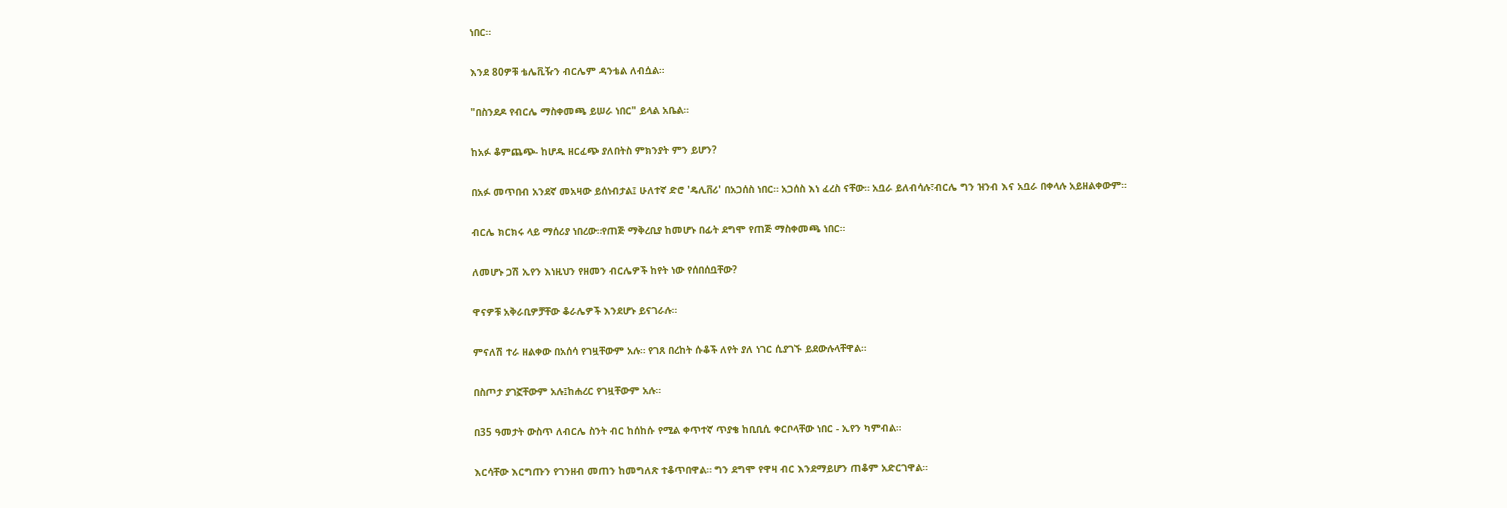ነበር።

እንደ 80ዎቹ ቴሌቪዥን ብርሌም ዳንቴል ለብሷል።

"በስንደዶ የብርሌ ማስቀመጫ ይሠራ ነበር" ይላል አቤል።

ከአፉ ቆምጨጭ- ከሆዱ ዘርፈጭ ያለበትስ ምክንያት ምን ይሆን?

በአፉ መጥበብ አንደኛ መአዛው ይሰነብታል፤ ሁለተኛ ድሮ 'ዴሊቨሪ' በአጋሰስ ነበር። አጋሰስ እነ ፈረስ ናቸው። አቧራ ይለብሳሉ፣ብርሌ ግን ዝንብ እና አቧራ በቀላሉ አይዘልቀውም።

ብርሌ ክርክሩ ላይ ማሰሪያ ነበረው።የጠጅ ማቅረቢያ ከመሆኑ በፊት ደግሞ የጠጅ ማስቀመጫ ነበር።

ለመሆኑ ጋሽ ኢየን እነዚህን የዘመን ብርሌዎች ከየት ነው የሰበሰቧቸው?

ዋናዎቹ አቅራቢዎቻቸው ቆራሌዎች እንደሆኑ ይናገራሉ።

ምናለሽ ተራ ዘልቀው በአሰሳ የገዟቸውም አሉ። የገጸ በረከት ሱቆች ለየት ያለ ነገር ሲያገኙ ይደውሉላቸዋል።

በስጦታ ያገኟቸውም አሉ፤ከሐረር የገዟቸውም አሉ።

በ35 ዓመታት ውስጥ ለብርሌ ስንት ብር ከሰከሱ የሚል ቀጥተኛ ጥያቄ ከቢቢሲ ቀርቦላቸው ነበር - ኢየን ካምብል።

እርሳቸው እርግጡን የገንዘብ መጠን ከመግለጽ ተቆጥበዋል። ግን ደግሞ የዋዛ ብር እንደማይሆን ጠቆም አድርገዋል።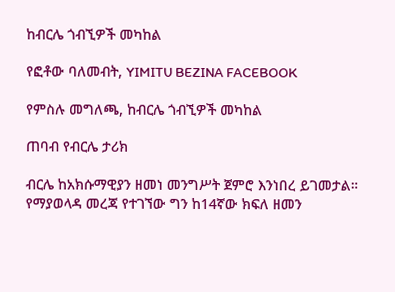ከብርሌ ጎብኚዎች መካከል

የፎቶው ባለመብት, YIMITU BEZINA FACEBOOK

የምስሉ መግለጫ, ከብርሌ ጎብኚዎች መካከል

ጠባብ የብርሌ ታሪክ

ብርሌ ከአክሱማዊያን ዘመነ መንግሥት ጀምሮ እንነበረ ይገመታል። የማያወላዳ መረጃ የተገኘው ግን ከ14ኛው ክፍለ ዘመን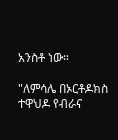አንስቶ ነው።

"ለምሳሌ በኦርቶዶክስ ተዋህዶ የብራና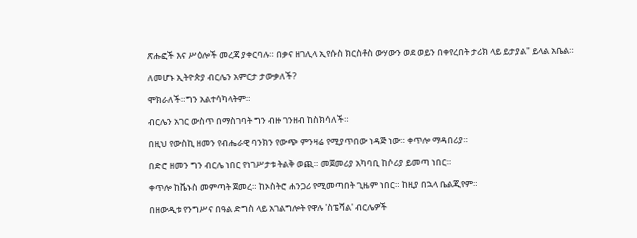ጽሑፎች እና ሥዕሎች መረጃ ያቀርባሉ። በቃና ዘገሊላ ኢየሱስ ክርስቶስ ውሃውን ወደ ወይን በቀየረበት ታሪክ ላይ ይታያል" ይላል አቤል።

ለመሆኑ ኢትዮጵያ ብርሌን አምርታ ታውቃለች?

ሞክራለች።ግን አልተሳካላትም።

ብርሌን አገር ውስጥ በማስገባት ግን ብዙ ገንዘብ ከስክሳለች።

በዚህ የውስኪ ዘመን የብሔራዊ ባንክን የውጭ ምንዛሬ የሚያጥበው ነዳጅ ነው። ቀጥሎ ማዳበሪያ።

በድሮ ዘመን ግን ብርሌ ነበር የነገሥታቱ ትልቅ ወጪ። መጀመሪያ አካባቢ ከሶሪያ ይመጣ ነበር።

ቀጥሎ ከቬኑስ መምጣት ጀመረ። ከኦስትሮ ሐንጋሪ የሚመጣበት ጊዜም ነበር። ከዚያ በኋላ ቤልጂየም።

በዘውዲቱ የንግሥና በዓል ድግስ ላይ አገልግሎት የዋሉ 'ስፔሻል' ብርሌዎች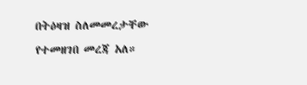በትዕዛዝ ስለመመረታቸው የተመዘገበ መረጃ አለ።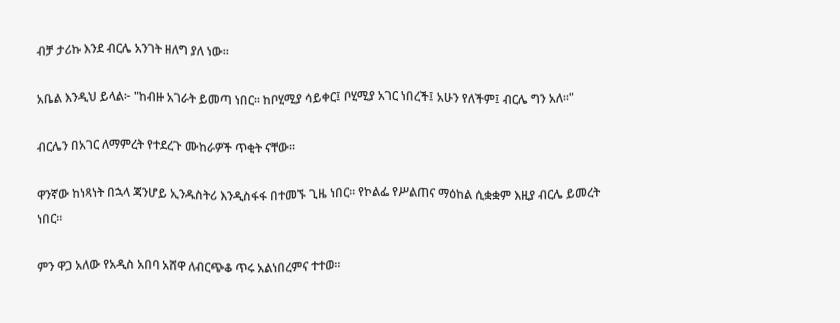ብቻ ታሪኩ እንደ ብርሌ አንገት ዘለግ ያለ ነው።

አቤል እንዲህ ይላል፦ "ከብዙ አገራት ይመጣ ነበር። ከቦሂሚያ ሳይቀር፤ ቦሂሚያ አገር ነበረች፤ አሁን የለችም፤ ብርሌ ግን አለ።"

ብርሌን በአገር ለማምረት የተደረጉ ሙከራዎች ጥቂት ናቸው።

ዋንኛው ከነጻነት በኋላ ጃንሆይ ኢንዱስትሪ እንዲስፋፋ በተመኙ ጊዜ ነበር። የኮልፌ የሥልጠና ማዕከል ሲቋቋም እዚያ ብርሌ ይመረት ነበር።

ምን ዋጋ አለው የአዲስ አበባ አሸዋ ለብርጭቆ ጥሩ አልነበረምና ተተወ።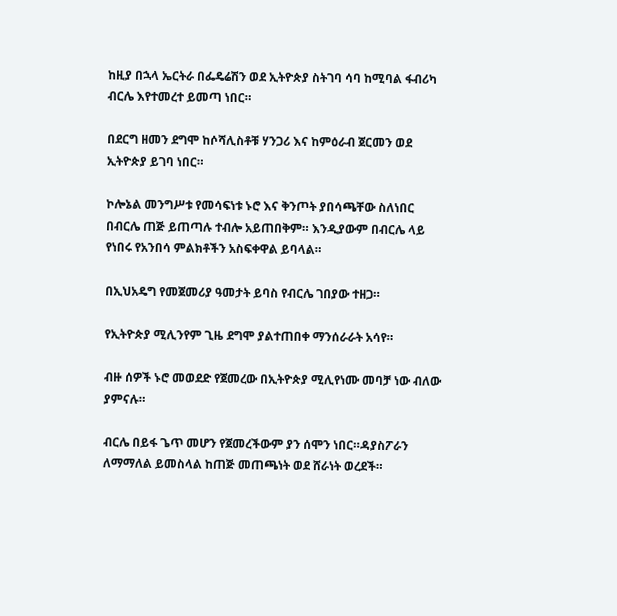ከዚያ በኋላ ኤርትራ በፌዴሬሽን ወደ ኢትዮጵያ ስትገባ ሳባ ከሚባል ፋብሪካ ብርሌ እየተመረተ ይመጣ ነበር።

በደርግ ዘመን ደግሞ ከሶሻሊስቶቹ ሃንጋሪ እና ከምዕራብ ጀርመን ወደ ኢትዮጵያ ይገባ ነበር።

ኮሎኔል መንግሥቱ የመሳፍነቱ ኑሮ እና ቅንጦት ያበሳጫቸው ስለነበር በብርሌ ጠጅ ይጠጣሉ ተብሎ አይጠበቅም። እንዲያውም በብርሌ ላይ የነበሩ የአንበሳ ምልክቶችን አስፍቀዋል ይባላል።

በኢህአዴግ የመጀመሪያ ዓመታት ይባስ የብርሌ ገበያው ተዘጋ።

የኢትዮጵያ ሚሊንየም ጊዜ ደግሞ ያልተጠበቀ ማንሰራራት አሳየ።

ብዙ ሰዎች ኑሮ መወደድ የጀመረው በኢትዮጵያ ሚሊየነሙ መባቻ ነው ብለው ያምናሉ።

ብርሌ በይፋ ጌጥ መሆን የጀመረችውም ያን ሰሞን ነበር።ዳያስፖራን ለማማለል ይመስላል ከጠጅ መጠጫነት ወደ ሸራነት ወረደች።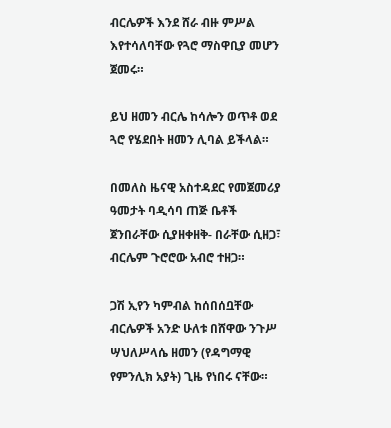ብርሌዎች እንደ ሸራ ብዙ ምሥል እየተሳለባቸው የጓሮ ማስዋቢያ መሆን ጀመሩ።

ይህ ዘመን ብርሌ ከሳሎን ወጥቶ ወደ ጓሮ የሄደበት ዘመን ሊባል ይችላል።

በመለስ ዜናዊ አስተዳደር የመጀመሪያ ዓመታት ባዲሳባ ጠጅ ቤቶች ጀንበራቸው ሲያዘቀዘቅ- በራቸው ሲዘጋ፣ ብርሌም ጉሮሮው አብሮ ተዘጋ።

ጋሽ ኢየን ካምብል ከሰበሰቧቸው ብርሌዎች አንድ ሁለቱ በሸዋው ንጉሥ ሣህለሥላሴ ዘመን (የዳግማዊ የምንሊክ አያት) ጊዜ የነበሩ ናቸው።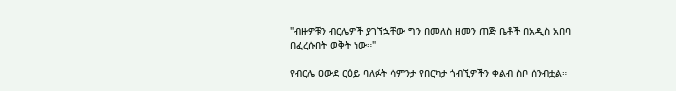"ብዙዎቹን ብርሌዎች ያገኘኋቸው ግን በመለስ ዘመን ጠጅ ቤቶች በአዲስ አበባ በፈረሱበት ወቅት ነው።"

የብርሌ ዐውደ ርዕይ ባለፉት ሳምንታ የበርካታ ጎብኚዎችን ቀልብ ስቦ ሰንብቷል።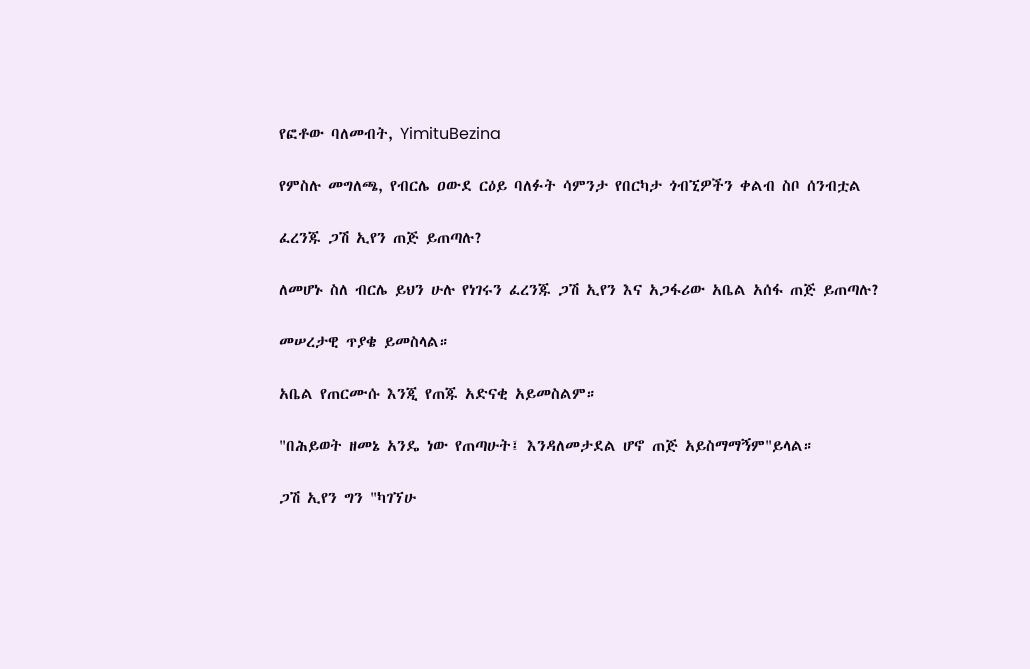የፎቶው ባለመብት, YimituBezina

የምስሉ መግለጫ, የብርሌ ዐውደ ርዕይ ባለፉት ሳምንታ የበርካታ ጎብኚዎችን ቀልብ ስቦ ሰንብቷል

ፈረንጁ ጋሽ ኢየን ጠጅ ይጠጣሉ?

ለመሆኑ ስለ ብርሌ ይህን ሁሉ የነገሩን ፈረንጁ ጋሽ ኢየን እና አጋፋሪው አቤል አሰፋ ጠጅ ይጠጣሉ?

መሠረታዊ ጥያቄ ይመስላል።

አቤል የጠርሙሱ እንጂ የጠጁ አድናቂ አይመስልም።

"በሕይወት ዘመኔ አንዴ ነው የጠጣሁት፤ እንዳለመታደል ሆኖ ጠጅ አይስማማኝም"ይላል።

ጋሽ ኢየን ግን "ካገኘሁ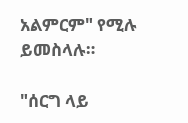አልምርም" የሚሉ ይመስላሉ።

"ሰርግ ላይ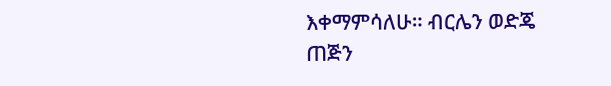እቀማምሳለሁ። ብርሌን ወድጄ ጠጅን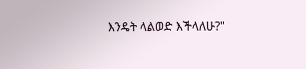እንዴት ላልወድ እችላለሁ?"